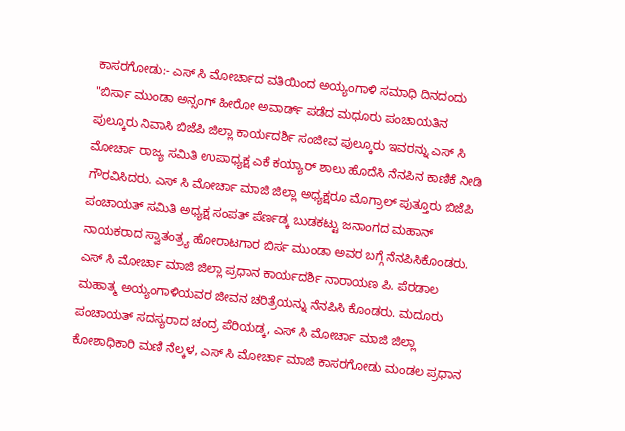ಕಾಸರಗೋಡು:- ಎಸ್ ಸಿ ಮೋರ್ಚಾದ ವತಿಯಿಂದ ಅಯ್ಯಂಗಾಳಿ ಸಮಾಧಿ ದಿನದಂದು "ಬಿರ್ಸಾ ಮುಂಡಾ ಅನ್ಸಂಗ್ ಹೀರೋ ಅವಾರ್ಡ್ ಪಡೆದ ಮಧೂರು ಪಂಚಾಯತಿನ ಪುಲ್ಕೂರು ನಿವಾಸಿ ಬಿಜೆಪಿ ಜಿಲ್ಲಾ ಕಾರ್ಯದರ್ಶಿ ಸಂಜೀವ ಪುಲ್ಕೂರು ಇವರನ್ನು ಎಸ್ ಸಿ ಮೋರ್ಚಾ ರಾಜ್ಯ ಸಮಿತಿ ಉಪಾಧ್ಯಕ್ಷ ಎಕೆ ಕಯ್ಯಾರ್ ಶಾಲು ಹೊದೆಸಿ ನೆನಪಿನ ಕಾಣಿಕೆ ನೀಡಿ ಗೌರವಿಸಿದರು. ಎಸ್ ಸಿ ಮೋರ್ಚಾ ಮಾಜಿ ಜಿಲ್ಲಾ ಅಧ್ಯಕ್ಷರೂ ಮೊಗ್ರಾಲ್ ಪುತ್ತೂರು ಬಿಜೆಪಿ ಪಂಚಾಯತ್ ಸಮಿತಿ ಅಧ್ಯಕ್ಷ ಸಂಪತ್ ಪೆರ್ಣಡ್ಕ ಬುಡಕಟ್ಟು ಜನಾಂಗದ ಮಹಾನ್ ನಾಯಕರಾದ ಸ್ವಾತಂತ್ರ್ಯ ಹೋರಾಟಗಾರ ಬಿರ್ಸ ಮುಂಡಾ ಅವರ ಬಗ್ಗೆ ನೆನಪಿಸಿಕೊಂಡರು.
ಎಸ್ ಸಿ ಮೋರ್ಚಾ ಮಾಜಿ ಜಿಲ್ಲಾ ಪ್ರಧಾನ ಕಾರ್ಯದರ್ಶಿ ನಾರಾಯಣ ಪಿ. ಪೆರಡಾಲ ಮಹಾತ್ಮ ಅಯ್ಯಂಗಾಳಿಯವರ ಜೀವನ ಚರಿತ್ರೆಯನ್ನು ನೆನಪಿಸಿ ಕೊಂಡರು. ಮದೂರು ಪಂಚಾಯತ್ ಸದಸ್ಯರಾದ ಚಂದ್ರ ಪೆರಿಯಡ್ಕ, ಎಸ್ ಸಿ ಮೋರ್ಚಾ ಮಾಜಿ ಜಿಲ್ಲಾ ಕೋಶಾಧಿಕಾರಿ ಮಣಿ ನೆಲ್ಕಳ, ಎಸ್ ಸಿ ಮೋರ್ಚಾ ಮಾಜಿ ಕಾಸರಗೋಡು ಮಂಡಲ ಪ್ರಧಾನ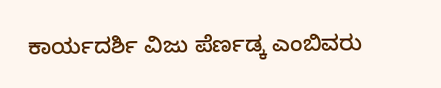ಕಾರ್ಯದರ್ಶಿ ವಿಜು ಪೆರ್ಣಡ್ಕ ಎಂಬಿವರು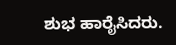ಶುಭ ಹಾರೈಸಿದರು.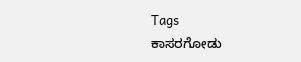Tags
ಕಾಸರಗೋಡು